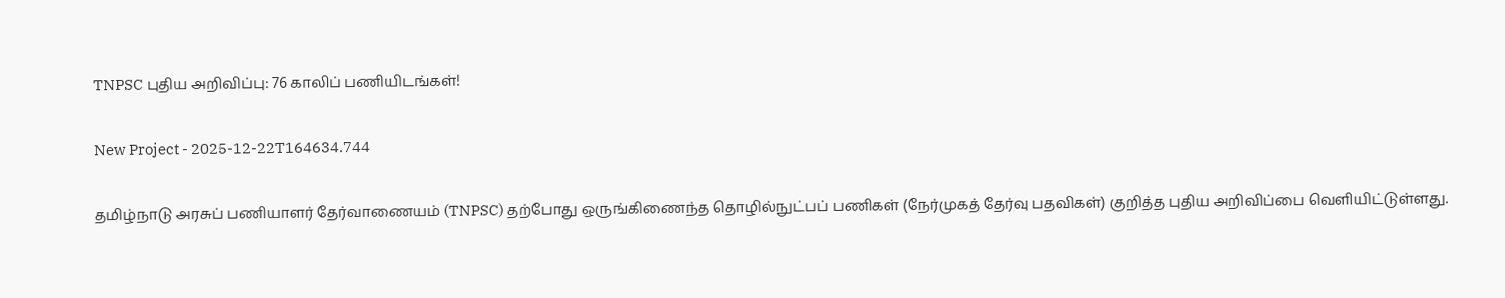TNPSC புதிய அறிவிப்பு: 76 காலிப் பணியிடங்கள்!

New Project - 2025-12-22T164634.744

தமிழ்நாடு அரசுப் பணியாளர் தேர்வாணையம் (TNPSC) தற்போது ஒருங்கிணைந்த தொழில்நுட்பப் பணிகள் (நேர்முகத் தேர்வு பதவிகள்) குறித்த புதிய அறிவிப்பை வெளியிட்டுள்ளது.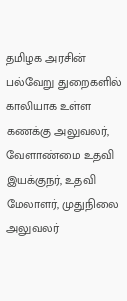தமிழக அரசின் பல்வேறு துறைகளில் காலியாக உள்ள கணக்கு அலுவலர், வேளாண்மை உதவி இயக்குநர், உதவி மேலாளர், முதுநிலை அலுவலர்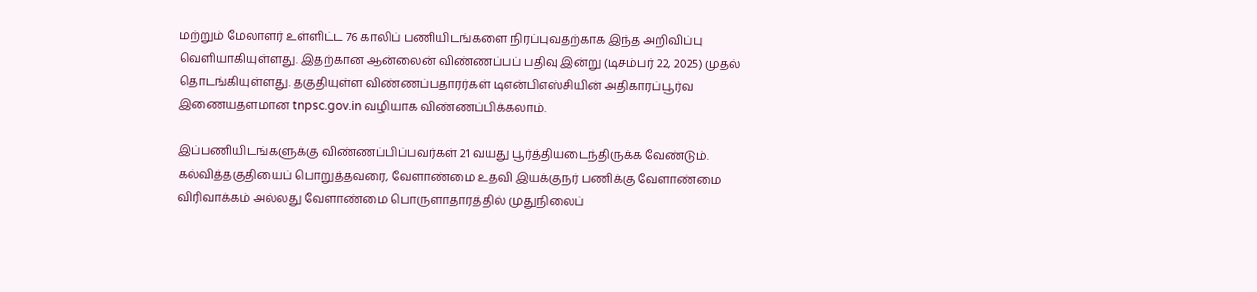மற்றும் மேலாளர் உள்ளிட்ட 76 காலிப் பணியிடங்களை நிரப்புவதற்காக இந்த அறிவிப்பு வெளியாகியுள்ளது. இதற்கான ஆன்லைன் விண்ணப்பப் பதிவு இன்று (டிசம்பர் 22, 2025) முதல் தொடங்கியுள்ளது. தகுதியுள்ள விண்ணப்பதாரர்கள் டிஎன்பிஎஸ்சியின் அதிகாரப்பூர்வ இணையதளமான tnpsc.gov.in வழியாக விண்ணப்பிக்கலாம்.

இப்பணியிடங்களுக்கு விண்ணப்பிப்பவர்கள் 21 வயது பூர்த்தியடைந்திருக்க வேண்டும். கல்வித்தகுதியைப் பொறுத்தவரை, வேளாண்மை உதவி இயக்குநர் பணிக்கு வேளாண்மை விரிவாக்கம் அல்லது வேளாண்மை பொருளாதாரத்தில் முதுநிலைப்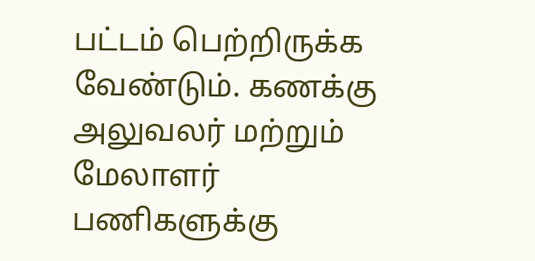பட்டம் பெற்றிருக்க வேண்டும். கணக்கு அலுவலர் மற்றும் மேலாளர் பணிகளுக்கு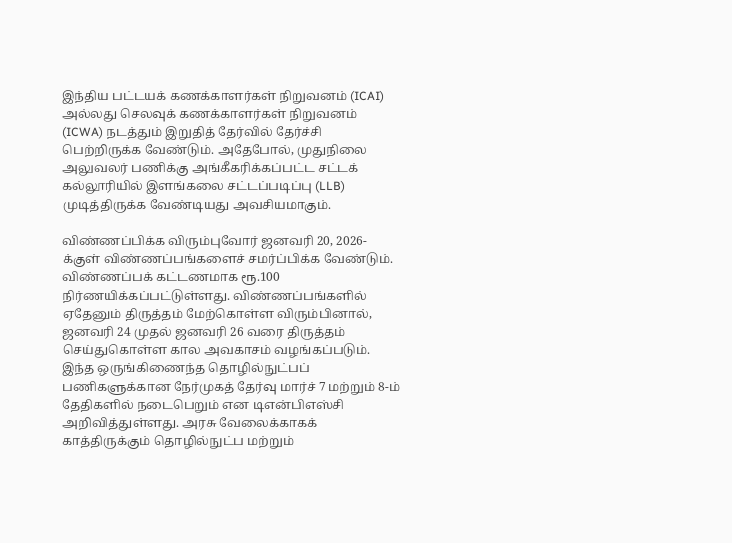இந்திய பட்டயக் கணக்காளர்கள் நிறுவனம் (ICAI) அல்லது செலவுக் கணக்காளர்கள் நிறுவனம் (ICWA) நடத்தும் இறுதித் தேர்வில் தேர்ச்சி பெற்றிருக்க வேண்டும். அதேபோல், முதுநிலை அலுவலர் பணிக்கு அங்கீகரிக்கப்பட்ட சட்டக் கல்லூரியில் இளங்கலை சட்டப்படிப்பு (LLB) முடித்திருக்க வேண்டியது அவசியமாகும்.

விண்ணப்பிக்க விரும்புவோர் ஜனவரி 20, 2026-க்குள் விண்ணப்பங்களைச் சமர்ப்பிக்க வேண்டும். விண்ணப்பக் கட்டணமாக ரூ.100 நிர்ணயிக்கப்பட்டுள்ளது. விண்ணப்பங்களில் ஏதேனும் திருத்தம் மேற்கொள்ள விரும்பினால், ஜனவரி 24 முதல் ஜனவரி 26 வரை திருத்தம் செய்துகொள்ள கால அவகாசம் வழங்கப்படும். இந்த ஒருங்கிணைந்த தொழில்நுட்பப் பணிகளுக்கான நேர்முகத் தேர்வு மார்ச் 7 மற்றும் 8-ம் தேதிகளில் நடைபெறும் என டிஎன்பிஎஸ்சி அறிவித்துள்ளது. அரசு வேலைக்காகக் காத்திருக்கும் தொழில்நுட்ப மற்றும்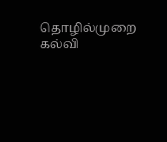தொழில்முறை கல்வி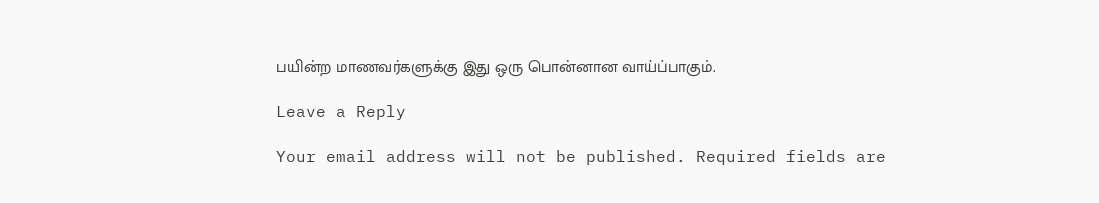பயின்ற மாணவர்களுக்கு இது ஒரு பொன்னான வாய்ப்பாகும்.

Leave a Reply

Your email address will not be published. Required fields are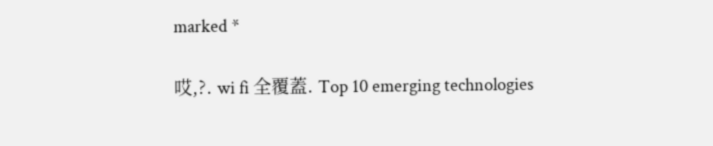marked *

哎,?. wi fi 全覆蓋. Top 10 emerging technologies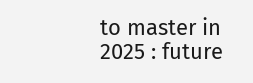to master in 2025 : future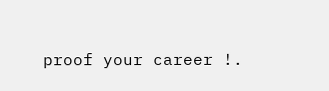proof your career !.